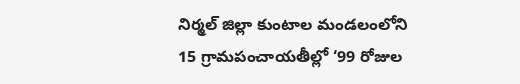నిర్మల్ జిల్లా కుంటాల మండలంలోని 15 గ్రామపంచాయతీల్లో ‘99 రోజుల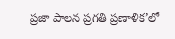ప్రజా పాలన ప్రగతి ప్రణాళిక’లో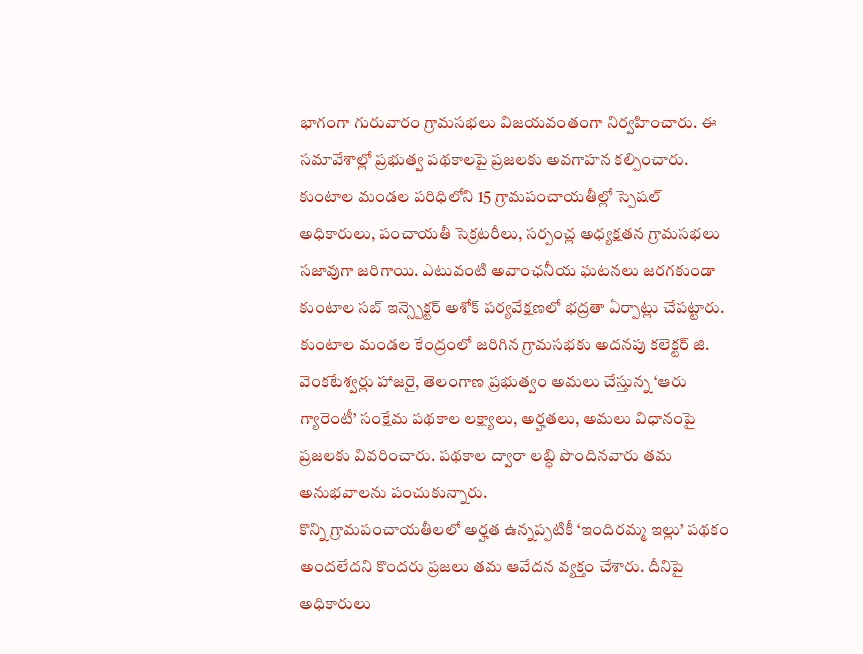భాగంగా గురువారం గ్రామసభలు విజయవంతంగా నిర్వహించారు. ఈ సమావేశాల్లో ప్రభుత్వ పథకాలపై ప్రజలకు అవగాహన కల్పించారు.
కుంటాల మండల పరిధిలోని 15 గ్రామపంచాయతీల్లో స్పెషల్ అధికారులు, పంచాయతీ సెక్రటరీలు, సర్పంచ్ల అధ్యక్షతన గ్రామసభలు సజావుగా జరిగాయి. ఎటువంటి అవాంఛనీయ ఘటనలు జరగకుండా కుంటాల సబ్ ఇన్స్పెక్టర్ అశోక్ పర్యవేక్షణలో భద్రతా ఏర్పాట్లు చేపట్టారు.
కుంటాల మండల కేంద్రంలో జరిగిన గ్రామసభకు అదనపు కలెక్టర్ జి. వెంకటేశ్వర్లు హాజరై, తెలంగాణ ప్రభుత్వం అమలు చేస్తున్న ‘ఆరు గ్యారెంటీ’ సంక్షేమ పథకాల లక్ష్యాలు, అర్హతలు, అమలు విధానంపై ప్రజలకు వివరించారు. పథకాల ద్వారా లబ్ధి పొందినవారు తమ అనుభవాలను పంచుకున్నారు.
కొన్ని గ్రామపంచాయతీలలో అర్హత ఉన్నప్పటికీ ‘ఇందిరమ్మ ఇల్లు’ పథకం అందలేదని కొందరు ప్రజలు తమ ఆవేదన వ్యక్తం చేశారు. దీనిపై అధికారులు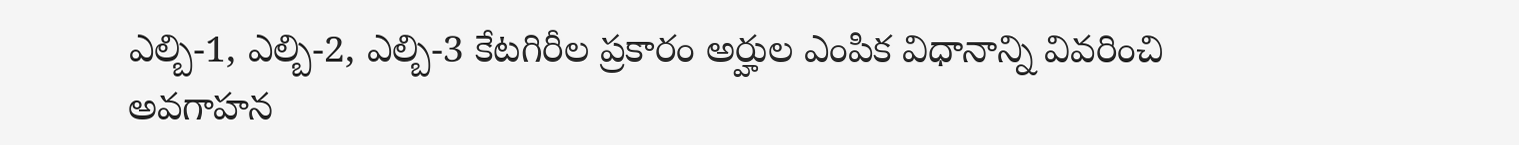ఎల్బి-1, ఎల్బి-2, ఎల్బి-3 కేటగిరీల ప్రకారం అర్హుల ఎంపిక విధానాన్ని వివరించి అవగాహన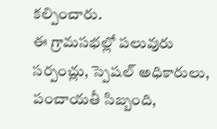కల్పించారు.
ఈ గ్రామసభల్లో పలువురు సర్పంచ్లు, స్పెషల్ అధికారులు, పంచాయతీ సిబ్బంది,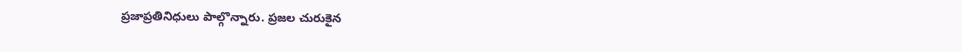ప్రజాప్రతినిధులు పాల్గొన్నారు. ప్రజల చురుకైన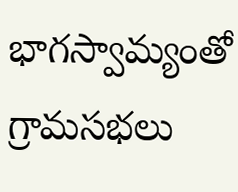భాగస్వామ్యంతో గ్రామసభలు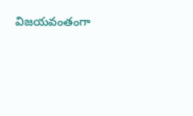విజయవంతంగా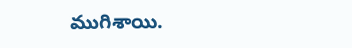ముగిశాయి.